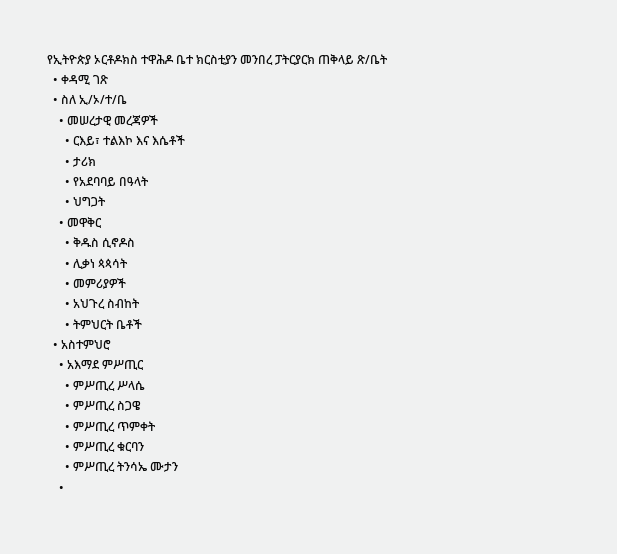የኢትዮጵያ ኦርቶዶክስ ተዋሕዶ ቤተ ክርስቲያን መንበረ ፓትርያርክ ጠቅላይ ጽ/ቤት
  • ቀዳሚ ገጽ
  • ስለ ኢ/ኦ/ተ/ቤ
    • መሠረታዊ መረጃዎች
      • ርእይ፣ ተልእኮ እና እሴቶች
      • ታሪክ
      • የአደባባይ በዓላት
      • ህግጋት
    • መዋቅር
      • ቅዱስ ሲኖዶስ
      • ሊቃነ ጳጳሳት
      • መምሪያዎች
      • አህጉረ ስብከት
      • ትምህርት ቤቶች
  • አስተምህሮ
    • አእማደ ምሥጢር
      • ምሥጢረ ሥላሴ
      • ምሥጢረ ስጋዌ
      • ምሥጢረ ጥምቀት
      • ምሥጢረ ቁርባን
      • ምሥጢረ ትንሳኤ ሙታን
    •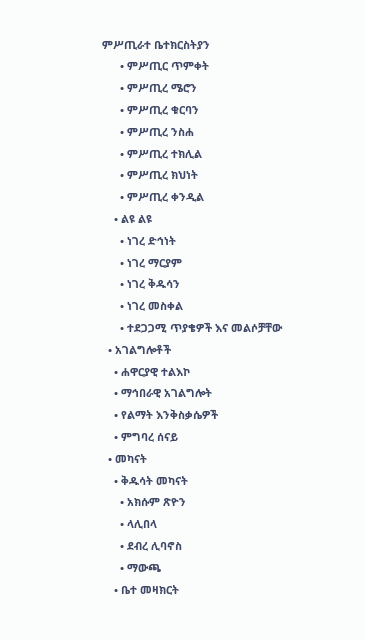ምሥጢራተ ቤተክርስትያን
      • ምሥጢር ጥምቀት
      • ምሥጢረ ሜሮን
      • ምሥጢረ ቁርባን
      • ምሥጢረ ንስሐ
      • ምሥጢረ ተክሊል
      • ምሥጢረ ክህነት
      • ምሥጢረ ቀንዲል
    • ልዩ ልዩ
      • ነገረ ድኅነት
      • ነገረ ማርያም
      • ነገረ ቅዱሳን
      • ነገረ መስቀል
      • ተደጋጋሚ ጥያቄዎች እና መልሶቻቸው
  • አገልግሎቶች
    • ሐዋርያዊ ተልእኮ
    • ማኅበራዊ አገልግሎት
    • የልማት እንቅስቃሴዎች
    • ምግባረ ሰናይ
  • መካናት
    • ቅዱሳት መካናት
      • አክሱም ጽዮን
      • ላሊበላ
      • ደብረ ሊባኖስ
      • ማውጫ
    • ቤተ መዛክርት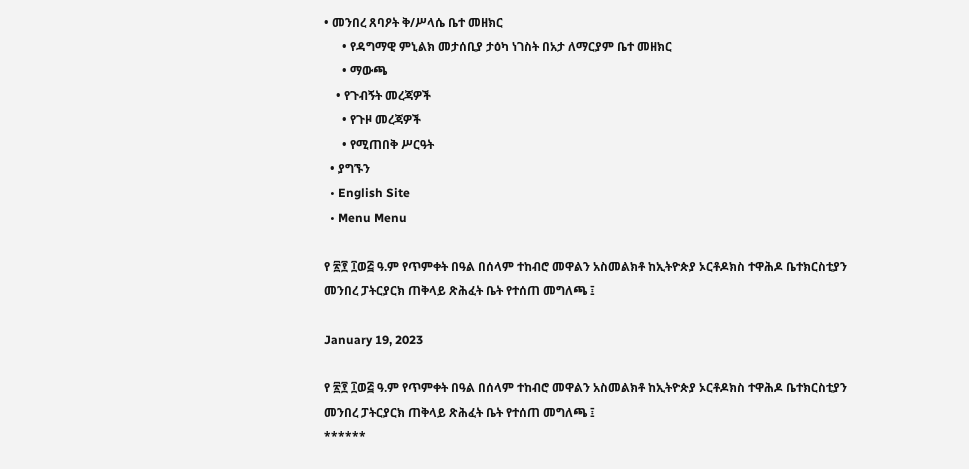• መንበረ ጸባዖት ቅ/ሥላሴ ቤተ መዘክር
      • የዳግማዊ ምኒልክ መታሰቢያ ታዕካ ነገስት በአታ ለማርያም ቤተ መዘክር
      • ማውጫ
    • የጉብኝት መረጃዎች
      • የጉዞ መረጃዎች
      • የሚጠበቅ ሥርዓት
  • ያግኙን
  • English Site
  • Menu Menu

የ ፳፻ ፲ወ፭ ዓ.ም የጥምቀት በዓል በሰላም ተከብሮ መዋልን አስመልክቶ ከኢትዮጵያ ኦርቶዶክስ ተዋሕዶ ቤተክርስቲያን መንበረ ፓትርያርክ ጠቅላይ ጽሕፈት ቤት የተሰጠ መግለጫ ፤

January 19, 2023

የ ፳፻ ፲ወ፭ ዓ.ም የጥምቀት በዓል በሰላም ተከብሮ መዋልን አስመልክቶ ከኢትዮጵያ ኦርቶዶክስ ተዋሕዶ ቤተክርስቲያን መንበረ ፓትርያርክ ጠቅላይ ጽሕፈት ቤት የተሰጠ መግለጫ ፤
******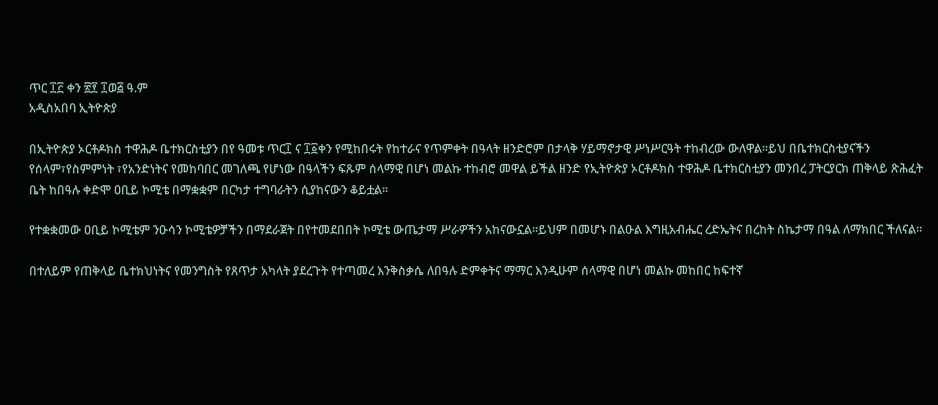ጥር ፲፫ ቀን ፳፻ ፲ወ፭ ዓ.ም
አዲስአበባ ኢትዮጵያ

በኢትዮጵያ ኦርቶዶክስ ተዋሕዶ ቤተክርስቲያን በየ ዓመቱ ጥር፲ ና ፲፩ቀን የሚከበሩት የከተራና የጥምቀት በዓላት ዘንድሮም በታላቅ ሃይማኖታዊ ሥነሥርዓት ተከብረው ውለዋል።ይህ በቤተክርስቲያናችን የሰላም፣የስምምነት ፣የአንድነትና የመከባበር መገለጫ የሆነው በዓላችን ፍጹም ሰላማዊ በሆነ መልኩ ተከብሮ መዋል ይችል ዘንድ የኢትዮጵያ ኦርቶዶክስ ተዋሕዶ ቤተክርስቲያን መንበረ ፓትርያርክ ጠቅላይ ጽሕፈት ቤት ከበዓሉ ቀድሞ ዐቢይ ኮሚቴ በማቋቋም በርካታ ተግባራትን ሲያከናውን ቆይቷል።

የተቋቋመው ዐቢይ ኮሚቴም ንዑሳን ኮሚቴዎቻችን በማደራጀት በየተመደበበት ኮሚቴ ውጤታማ ሥራዎችን አከናውኗል።ይህም በመሆኑ በልዑል እግዚአብሔር ረድኤትና በረከት ስኬታማ በዓል ለማክበር ችለናል።

በተለይም የጠቅላይ ቤተክህነትና የመንግስት የጸጥታ አካላት ያደረጉት የተጣመረ እንቅስቃሴ ለበዓሉ ድምቀትና ማማር እንዲሁም ሰላማዊ በሆነ መልኩ መከበር ከፍተኛ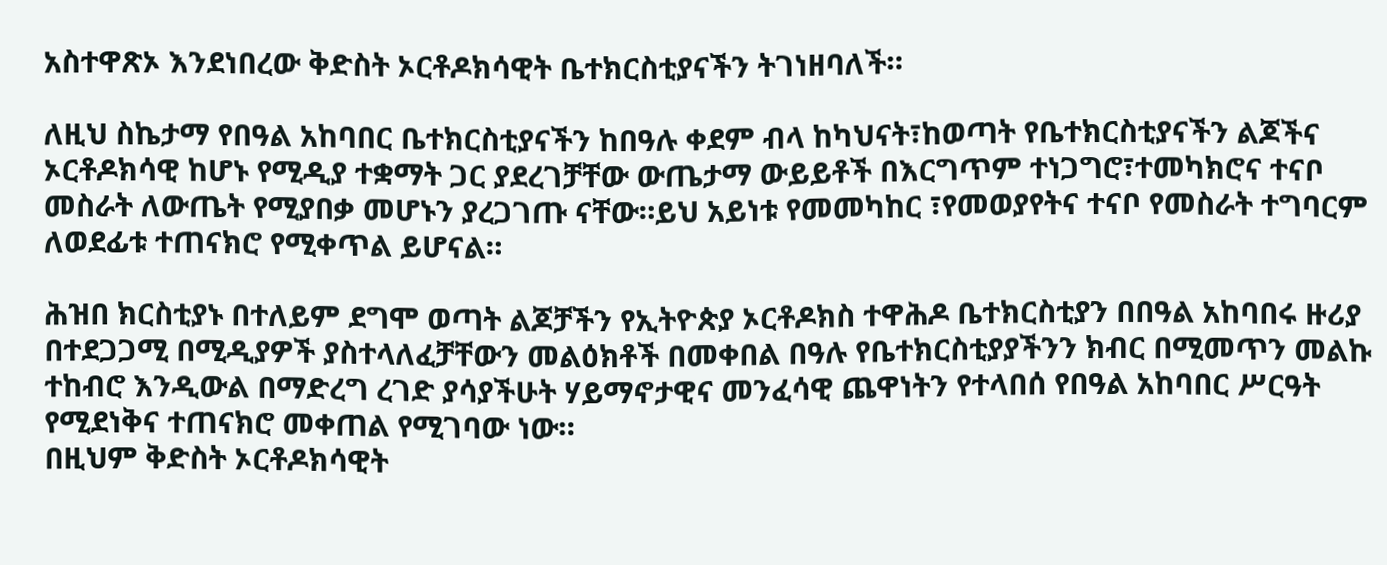አስተዋጽኦ እንደነበረው ቅድስት ኦርቶዶክሳዊት ቤተክርስቲያናችን ትገነዘባለች።

ለዚህ ስኬታማ የበዓል አከባበር ቤተክርስቲያናችን ከበዓሉ ቀደም ብላ ከካህናት፣ከወጣት የቤተክርስቲያናችን ልጆችና ኦርቶዶክሳዊ ከሆኑ የሚዲያ ተቋማት ጋር ያደረገቻቸው ውጤታማ ውይይቶች በእርግጥም ተነጋግሮ፣ተመካክሮና ተናቦ መስራት ለውጤት የሚያበቃ መሆኑን ያረጋገጡ ናቸው።ይህ አይነቱ የመመካከር ፣የመወያየትና ተናቦ የመስራት ተግባርም ለወደፊቱ ተጠናክሮ የሚቀጥል ይሆናል።

ሕዝበ ክርስቲያኑ በተለይም ደግሞ ወጣት ልጆቻችን የኢትዮጵያ ኦርቶዶክስ ተዋሕዶ ቤተክርስቲያን በበዓል አከባበሩ ዙሪያ በተደጋጋሚ በሚዲያዎች ያስተላለፈቻቸውን መልዕክቶች በመቀበል በዓሉ የቤተክርስቲያያችንን ክብር በሚመጥን መልኩ ተከብሮ እንዲውል በማድረግ ረገድ ያሳያችሁት ሃይማኖታዊና መንፈሳዊ ጨዋነትን የተላበሰ የበዓል አከባበር ሥርዓት የሚደነቅና ተጠናክሮ መቀጠል የሚገባው ነው።
በዚህም ቅድስት ኦርቶዶክሳዊት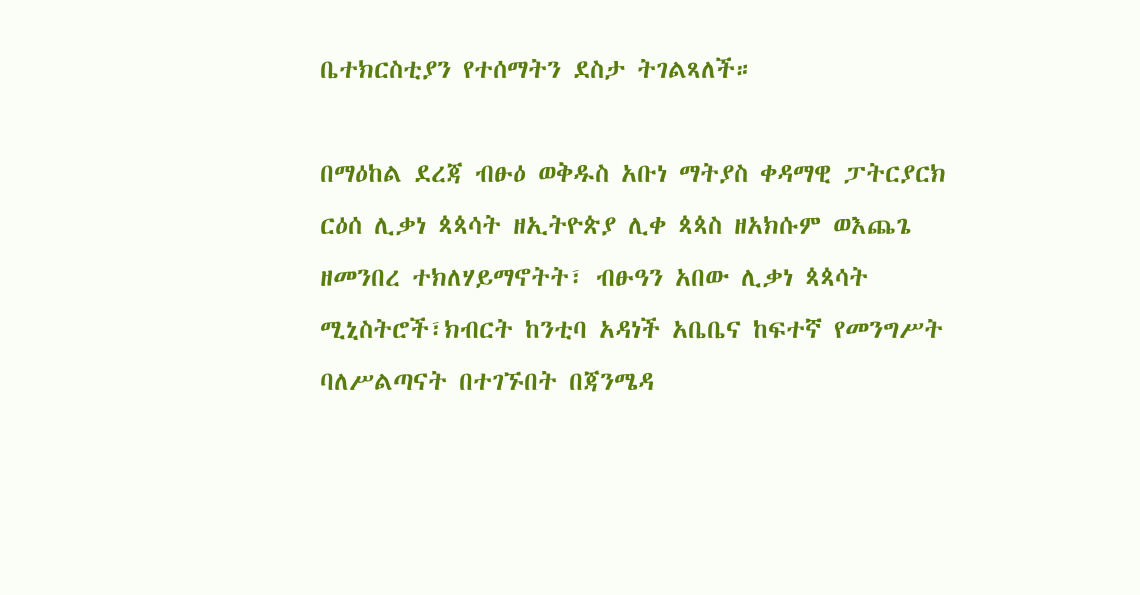ቤተክርስቲያን የተሰማትን ደስታ ትገልጻለች።

በማዕከል ደረጃ ብፁዕ ወቅዱስ አቡነ ማትያስ ቀዳማዊ ፓትርያርክ ርዕሰ ሊቃነ ጳጳሳት ዘኢትዮጵያ ሊቀ ጳጳስ ዘአክሱም ወእጨጌ ዘመንበረ ተክለሃይማኖትት፣ ብፁዓን አበው ሊቃነ ጳጳሳት ሚኒስትሮች፣ክብርት ከንቲባ አዳነች አቤቤና ከፍተኛ የመንግሥት ባለሥልጣናት በተገኙበት በጃንሜዳ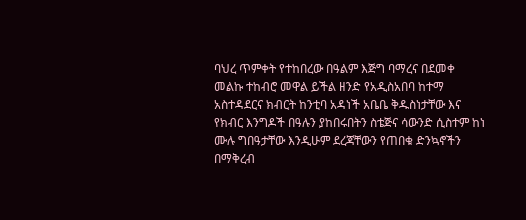ባህረ ጥምቀት የተከበረው በዓልም እጅግ ባማረና በደመቀ መልኩ ተከብሮ መዋል ይችል ዘንድ የአዲስአበባ ከተማ አስተዳደርና ክብርት ከንቲባ አዳነች አቤቤ ቅዱስነታቸው እና የክብር እንግዶች በዓሉን ያከበሩበትን ስቴጅና ሳውንድ ሲስተም ከነ ሙሉ ግበዓታቸው እንዲሁም ደረጃቸውን የጠበቁ ድንኳኖችን በማቅረብ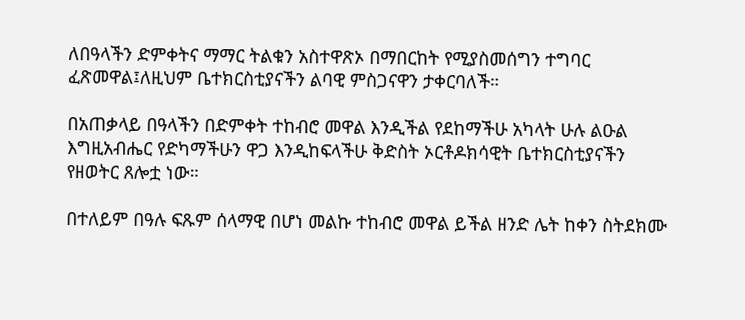ለበዓላችን ድምቀትና ማማር ትልቁን አስተዋጽኦ በማበርከት የሚያስመሰግን ተግባር ፈጽመዋል፤ለዚህም ቤተክርስቲያናችን ልባዊ ምስጋናዋን ታቀርባለች።

በአጠቃላይ በዓላችን በድምቀት ተከብሮ መዋል እንዲችል የደከማችሁ አካላት ሁሉ ልዑል እግዚአብሔር የድካማችሁን ዋጋ እንዲከፍላችሁ ቅድስት ኦርቶዶክሳዊት ቤተክርስቲያናችን የዘወትር ጸሎቷ ነው።

በተለይም በዓሉ ፍጹም ሰላማዊ በሆነ መልኩ ተከብሮ መዋል ይችል ዘንድ ሌት ከቀን ስትደክሙ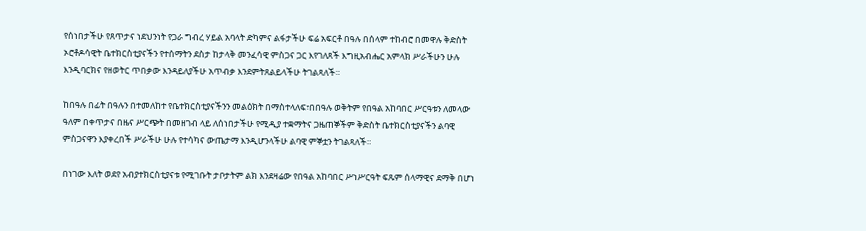የሰነበታችሁ የጸጥታና ነደህንነት የጋራ ግብረ ሃይል አባላት ድካምና ልፋታችሁ ፍሬ አፍርቶ በዓሉ በሰላም ተከብሮ በመዋሉ ቅድስት ኦሮቶዶሳዊት ቤተክርስቲያናችን የተሰማትን ደስታ ከታላቅ መንፈሳዊ ምስጋና ጋር እየገለጸች እግዚአብሔር አምላክ ሥራችሁን ሁሉ እንዲባርክና የዘወትር ጥበቃው እንዳይለያችሁ አጥብቃ እንደምትጸልይላችሁ ትገልጻለች።

ከበዓሉ በፊት በዓሉን በተመለከተ የቤተክርስቲያናችንን መልዕክት በማስተላለፍ፣በበዓሉ ወቅትም የበዓል አከባበር ሥርዓቱን ለመላው ዓለም በቀጥታና በዜና ሥርጭት በመዘገብ ላይ ለሰነበታችሁ የሚዲያ ተቋማትና ጋዜጠኞችም ቅድስት ቤተክርስቲያናችን ልባዊ ምስጋናዋን እያቀረበች ሥራችሁ ሁሉ የተሳካና ውጤታማ እንዲሆንላችሁ ልባዊ ምኞቷን ትገልጻለች።

በነገው እለት ወደየ አብያተክርስቲያናቱ የሚገቡት ታቦታትም ልክ እንደዛሬው የበዓል አከባበር ሥነሥርዓት ፍጹም ሰላማዊና ደማቅ በሆነ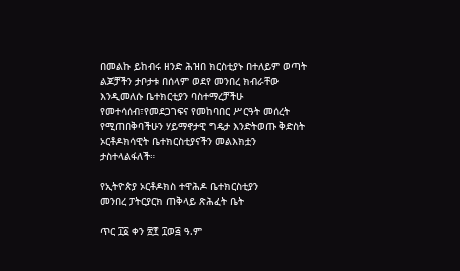በመልኩ ይከብሩ ዘንድ ሕዝበ ክርስቲያኑ በተለይም ወጣት ልጆቻችን ታቦታቱ በሰላም ወደየ መንበረ ክብራቸው እንዲመለሱ ቤተክርቲያን ባስተማረቻችሁ የመተሳሰብ፣የመደጋገፍና የመከባበር ሥርዓት መሰረት የሚጠበቅባችሁን ሃይማኖታዊ ግዴታ እንድትወጡ ቅድስት ኦርቶዶክሳዊት ቤተክርስቲያናችን መልእክቷን ታስተላልፋለች።

የኢትዮጵያ ኦርቶዶክስ ተዋሕዶ ቤተክርስቲያን
መንበረ ፓትርያርክ ጠቅላይ ጽሕፈት ቤት

ጥር ፲፩ ቀን ፳፻ ፲ወ፭ ዓ.ም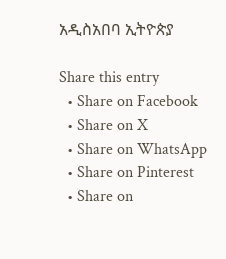አዲስአበባ ኢትዮጵያ

Share this entry
  • Share on Facebook
  • Share on X
  • Share on WhatsApp
  • Share on Pinterest
  • Share on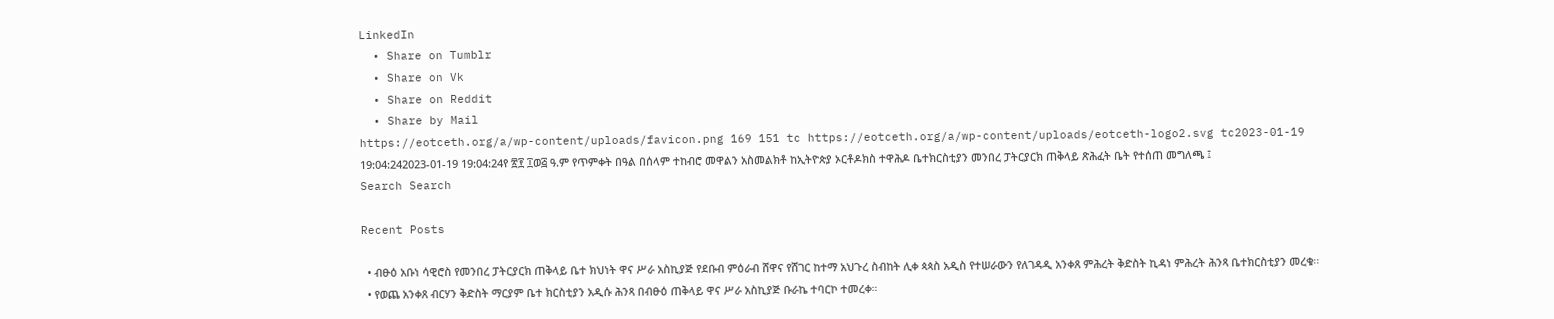LinkedIn
  • Share on Tumblr
  • Share on Vk
  • Share on Reddit
  • Share by Mail
https://eotceth.org/a/wp-content/uploads/favicon.png 169 151 tc https://eotceth.org/a/wp-content/uploads/eotceth-logo2.svg tc2023-01-19 19:04:242023-01-19 19:04:24የ ፳፻ ፲ወ፭ ዓ.ም የጥምቀት በዓል በሰላም ተከብሮ መዋልን አስመልክቶ ከኢትዮጵያ ኦርቶዶክስ ተዋሕዶ ቤተክርስቲያን መንበረ ፓትርያርክ ጠቅላይ ጽሕፈት ቤት የተሰጠ መግለጫ ፤
Search Search

Recent Posts

  • ብፁዕ አቡነ ሳዊሮስ የመንበረ ፓትርያርክ ጠቅላይ ቤተ ክህነት ዋና ሥራ አስኪያጅ የደቡብ ምዕራብ ሸዋና የሸገር ከተማ አህጉረ ስብከት ሊቀ ጳጳስ አዲስ የተሠራውን የለገዳዲ አንቀጸ ምሕረት ቅድስት ኪዳነ ምሕረት ሕንጻ ቤተክርስቲያን መረቁ፡፡
  • የወጨ አንቀጸ ብርሃን ቅድስት ማርያም ቤተ ክርስቲያን አዲሱ ሕንጻ በብፁዕ ጠቅላይ ዋና ሥራ አስኪያጅ ቡራኬ ተባርኮ ተመረቀ።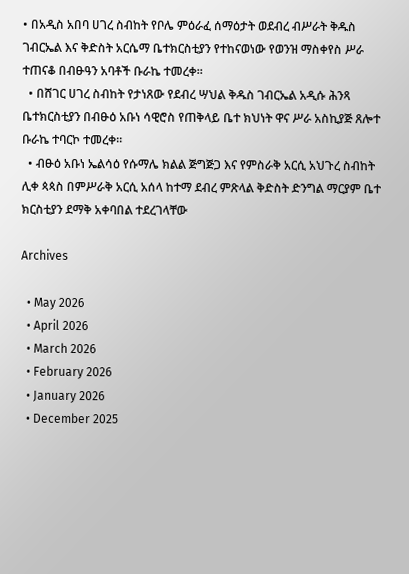• በአዲስ አበባ ሀገረ ስብከት የቦሌ ምዕራፈ ሰማዕታት ወደብረ ብሥራት ቅዱስ ገብርኤል እና ቅድስት አርሴማ ቤተክርስቲያን የተከናወነው የወንዝ ማስቀየስ ሥራ ተጠናቆ በብፁዓን አባቶች ቡራኬ ተመረቀ።
  • በሸገር ሀገረ ስብከት የታነጸው የደብረ ሣህል ቅዱስ ገብርኤል አዲሱ ሕንጻ ቤተክርስቲያን በብፁዕ አቡነ ሳዊሮስ የጠቅላይ ቤተ ክህነት ዋና ሥራ አስኪያጅ ጸሎተ ቡራኬ ተባርኮ ተመረቀ።
  • ብፁዕ አቡነ ኤልሳዕ የሱማሌ ክልል ጅግጅጋ እና የምስራቅ አርሲ አህጉረ ስብከት ሊቀ ጳጳስ በምሥራቅ አርሲ አሰላ ከተማ ደብረ ምጽላል ቅድስት ድንግል ማርያም ቤተ ክርስቲያን ደማቅ አቀባበል ተደረገላቸው

Archives

  • May 2026
  • April 2026
  • March 2026
  • February 2026
  • January 2026
  • December 2025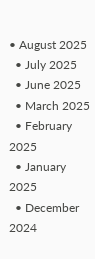• August 2025
  • July 2025
  • June 2025
  • March 2025
  • February 2025
  • January 2025
  • December 2024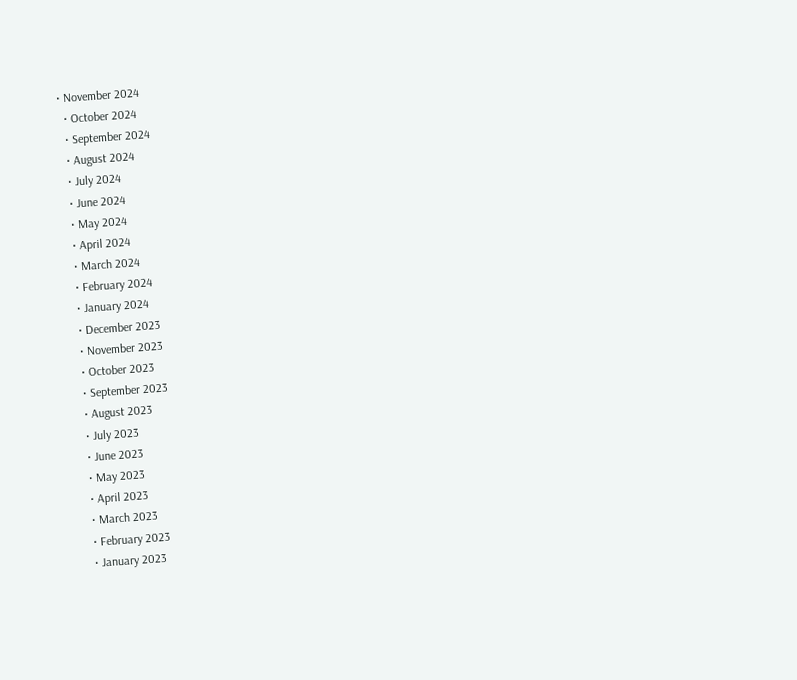• November 2024
  • October 2024
  • September 2024
  • August 2024
  • July 2024
  • June 2024
  • May 2024
  • April 2024
  • March 2024
  • February 2024
  • January 2024
  • December 2023
  • November 2023
  • October 2023
  • September 2023
  • August 2023
  • July 2023
  • June 2023
  • May 2023
  • April 2023
  • March 2023
  • February 2023
  • January 2023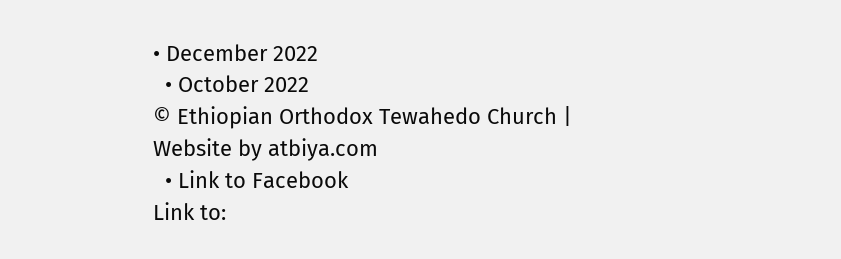• December 2022
  • October 2022
© Ethiopian Orthodox Tewahedo Church | Website by atbiya.com
  • Link to Facebook
Link to: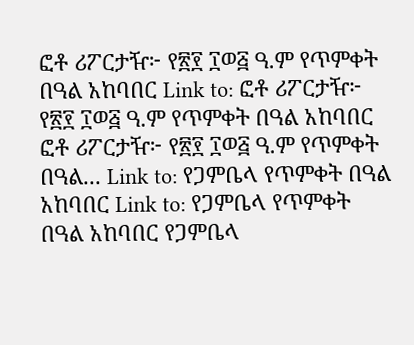ፎቶ ሪፖርታዥ፦ የ፳፻ ፲ወ፭ ዓ.ም የጥምቀት በዓል አከባበር Link to: ፎቶ ሪፖርታዥ፦ የ፳፻ ፲ወ፭ ዓ.ም የጥምቀት በዓል አከባበር ፎቶ ሪፖርታዥ፦ የ፳፻ ፲ወ፭ ዓ.ም የጥምቀት በዓል... Link to: የጋምቤላ የጥምቀት በዓል አከባበር Link to: የጋምቤላ የጥምቀት በዓል አከባበር የጋምቤላ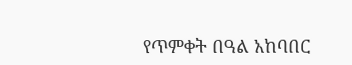የጥምቀት በዓል አከባበር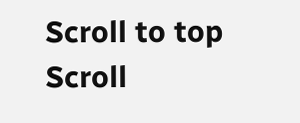Scroll to top Scroll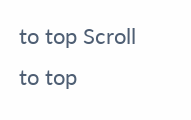to top Scroll to top